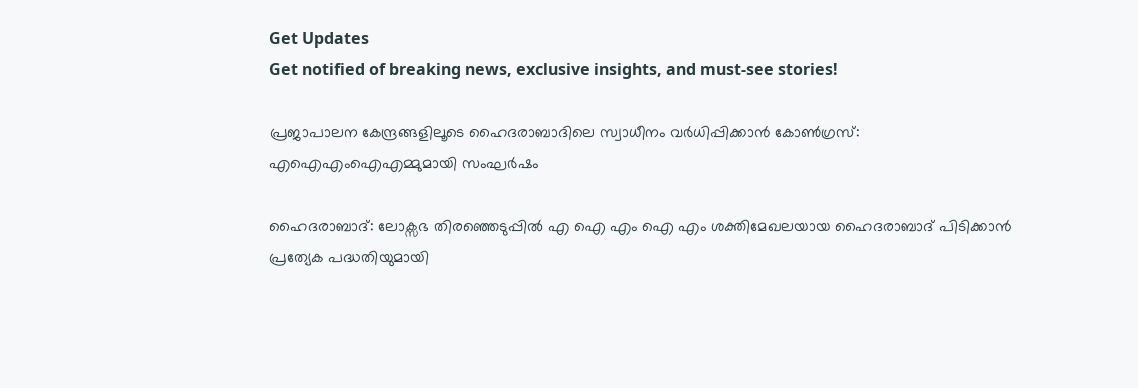Get Updates
Get notified of breaking news, exclusive insights, and must-see stories!

പ്രജാപാലന കേന്ദ്രങ്ങളിലൂടെ ഹൈദരാബാദിലെ സ്വാധീനം വർധിപ്പിക്കാന്‍ കോണ്‍ഗ്രസ്: എഐഎംഐഎമ്മുമായി സംഘർഷം

ഹൈദരാബാദ്: ലോക്സഭ തിരഞ്ഞെടുപ്പില്‍ എ ഐ എം ഐ എം ശക്തിമേഖലയായ ഹൈദരാബാദ് പിടിക്കാന്‍ പ്രത്യേക പദ്ധതിയുമായി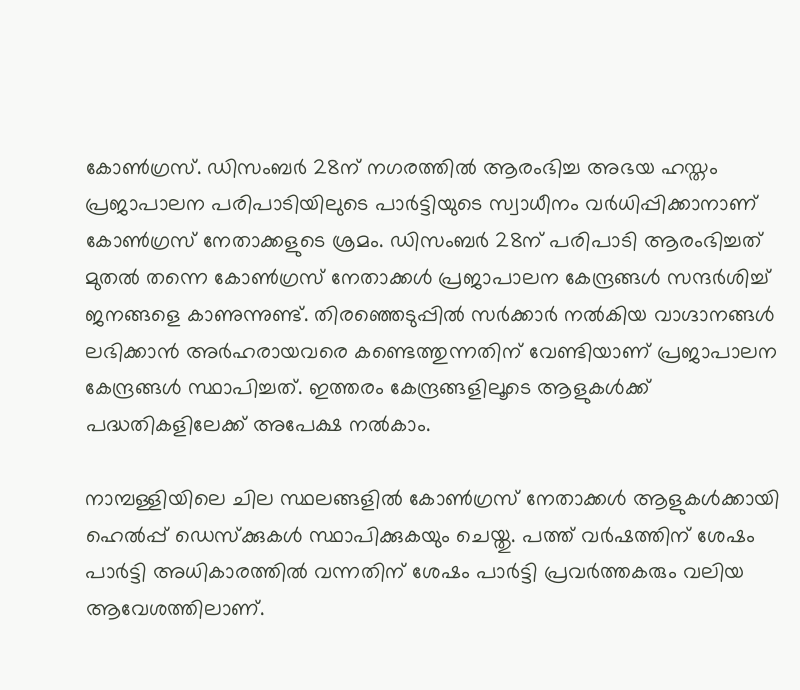കോണ്‍ഗ്രസ്. ഡിസംബർ 28ന് നഗരത്തില്‍ ആരംഭിച്ച അഭയ ഹസ്തം പ്രജാപാലന പരിപാടിയിലുടെ പാർട്ടിയുടെ സ്വാധീനം വർധിപ്പിക്കാനാണ് കോണ്‍ഗ്രസ് നേതാക്കളുടെ ശ്രമം. ഡിസംബർ 28ന് പരിപാടി ആരംഭിച്ചത് മുതൽ തന്നെ കോൺഗ്രസ് നേതാക്കൾ പ്രജാപാലന കേന്ദ്രങ്ങൾ സന്ദർശിച്ച് ജനങ്ങളെ കാണുന്നുണ്ട്. തിരഞ്ഞെടുപ്പില്‍ സർക്കാർ നല്‍കിയ വാഗ്ദാനങ്ങള്‍ ലഭിക്കാന്‍ അർഹരായവരെ കണ്ടെത്തുന്നതിന് വേണ്ടിയാണ് പ്രജാപാലന കേന്ദ്രങ്ങൾ സ്ഥാപിച്ചത്. ഇത്തരം കേന്ദ്രങ്ങളിലൂടെ ആളുകള്‍ക്ക് പദ്ധതികളിലേക്ക് അപേക്ഷ നല്‍കാം.

നാമ്പള്ളിയിലെ ചില സ്ഥലങ്ങളിൽ കോൺഗ്രസ് നേതാക്കൾ ആളുകൾക്കായി ഹെൽപ്പ് ഡെസ്‌ക്കുകൾ സ്ഥാപിക്കുകയും ചെയ്തു. പത്ത് വർഷത്തിന് ശേഷം പാർട്ടി അധികാരത്തിൽ വന്നതിന് ശേഷം പാർട്ടി പ്രവർത്തകരും വലിയ ആവേശത്തിലാണ്.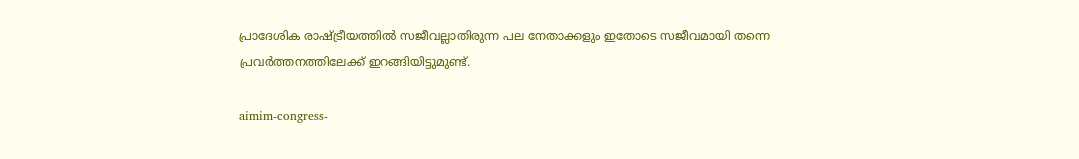പ്രാദേശിക രാഷ്ട്രീയത്തിൽ സജീവല്ലാതിരുന്ന പല നേതാക്കളും ഇതോടെ സജീവമായി തന്നെ പ്രവർത്തനത്തിലേക്ക് ഇറങ്ങിയിട്ടുമുണ്ട്.

aimim-congress-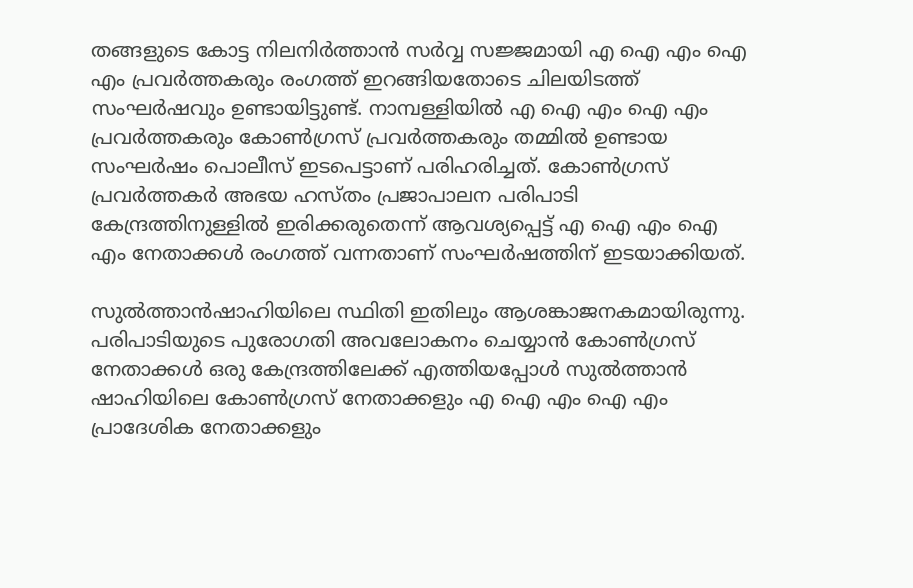തങ്ങളുടെ കോട്ട നിലനിർത്താന്‍ സർവ്വ സജ്ജമായി എ ഐ എം ഐ എം പ്രവർത്തകരും രംഗത്ത് ഇറങ്ങിയതോടെ ചിലയിടത്ത് സംഘർഷവും ഉണ്ടായിട്ടുണ്ട്. നാമ്പള്ളിയിൽ എ ഐ എം ഐ എം പ്രവർത്തകരും കോൺഗ്രസ് പ്രവർത്തകരും തമ്മില്‍ ഉണ്ടായ സംഘർഷം പൊലീസ് ഇടപെട്ടാണ് പരിഹരിച്ചത്. കോൺഗ്രസ് പ്രവർത്തകർ അഭയ ഹസ്തം പ്രജാപാലന പരിപാടി കേന്ദ്രത്തിനുള്ളിൽ ഇരിക്കരുതെന്ന് ആവശ്യപ്പെട്ട് എ ഐ എം ഐ എം നേതാക്കള്‍ രംഗത്ത് വന്നതാണ് സംഘർഷത്തിന് ഇടയാക്കിയത്.

സുൽത്താൻഷാഹിയിലെ സ്ഥിതി ഇതിലും ആശങ്കാജനകമായിരുന്നു. പരിപാടിയുടെ പുരോഗതി അവലോകനം ചെയ്യാൻ കോൺഗ്രസ് നേതാക്കൾ ഒരു കേന്ദ്രത്തിലേക്ക് എത്തിയപ്പോള്‍ സുൽത്താൻ ഷാഹിയിലെ കോൺഗ്രസ് നേതാക്കളും എ ഐ എം ഐ എം പ്രാദേശിക നേതാക്കളും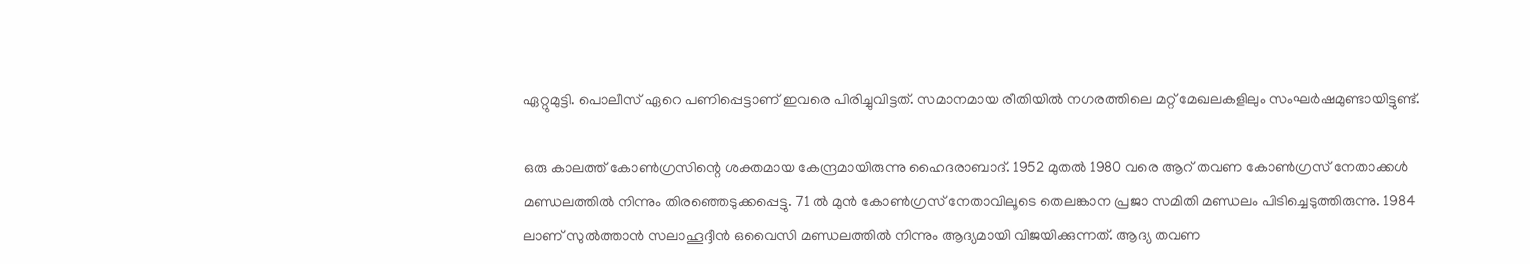ഏറ്റുമുട്ടി. പൊലീസ് ഏറെ പണിപ്പെട്ടാണ് ഇവരെ പിരിച്ചുവിട്ടത്. സമാനമായ രീതിയില്‍ നഗരത്തിലെ മറ്റ് മേഖലകളിലും സംഘർഷമുണ്ടായിട്ടുണ്ട്.

ഒരു കാലത്ത് കോണ്‍ഗ്രസിന്റെ ശക്തമായ കേന്ദ്രമായിരുന്നു ഹൈദരാബാദ്. 1952 മുതല്‍ 1980 വരെ ആറ് തവണ കോണ്‍ഗ്രസ് നേതാക്കള്‍ മണ്ഡലത്തില്‍ നിന്നും തിരഞ്ഞെടുക്കപ്പെട്ടു. 71 ല്‍ മുന്‍ കോണ്‍ഗ്രസ് നേതാവിലൂടെ തെലങ്കാന പ്രജാ സമിതി മണ്ഡലം പിടിച്ചെടുത്തിരുന്നു. 1984 ലാണ് സുല്‍ത്താന്‍ സലാഹൂദ്ദീന്‍ ഒവൈസി മണ്ഡലത്തില്‍ നിന്നും ആദ്യമായി വിജയിക്കുന്നത്. ആദ്യ തവണ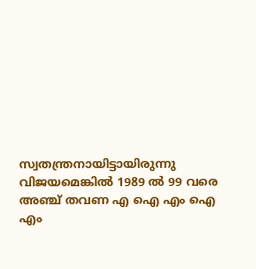സ്വതന്ത്രനായിട്ടായിരുന്നു വിജയമെങ്കില്‍ 1989 ല്‍ 99 വരെ അഞ്ച് തവണ എ ഐ എം ഐ എം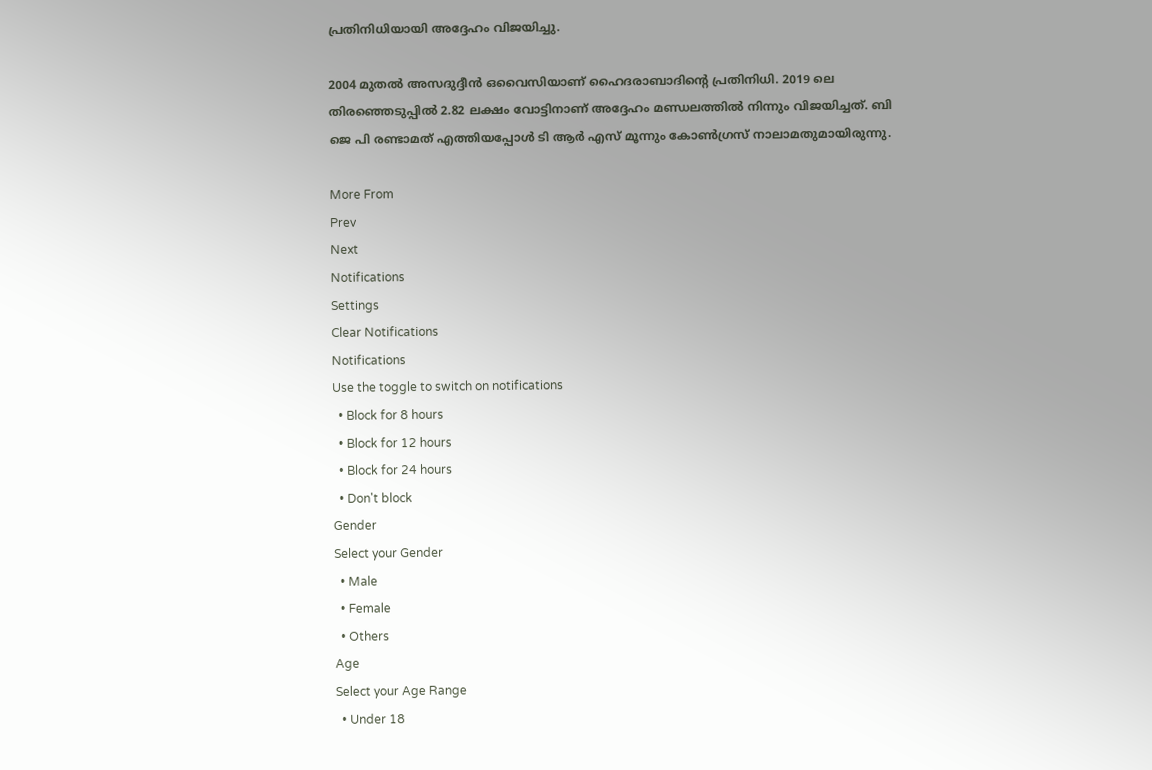പ്രതിനിധിയായി അദ്ദേഹം വിജയിച്ചു.

2004 മുതല്‍ അസദുദ്ദീന്‍ ഒവൈസിയാണ് ഹൈദരാബാദിന്റെ പ്രതിനിധി. 2019 ലെ തിരഞ്ഞെടുപ്പില്‍ 2.82 ലക്ഷം വോട്ടിനാണ് അദ്ദേഹം മണ്ഡലത്തില്‍ നിന്നും വിജയിച്ചത്. ബി ജെ പി രണ്ടാമത് എത്തിയപ്പോള്‍ ടി ആർ എസ് മൂന്നും കോണ്‍ഗ്രസ് നാലാമതുമായിരുന്നു.

More From
Prev
Next
Notifications
Settings
Clear Notifications
Notifications
Use the toggle to switch on notifications
  • Block for 8 hours
  • Block for 12 hours
  • Block for 24 hours
  • Don't block
Gender
Select your Gender
  • Male
  • Female
  • Others
Age
Select your Age Range
  • Under 18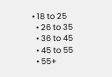• 18 to 25
  • 26 to 35
  • 36 to 45
  • 45 to 55
  • 55+